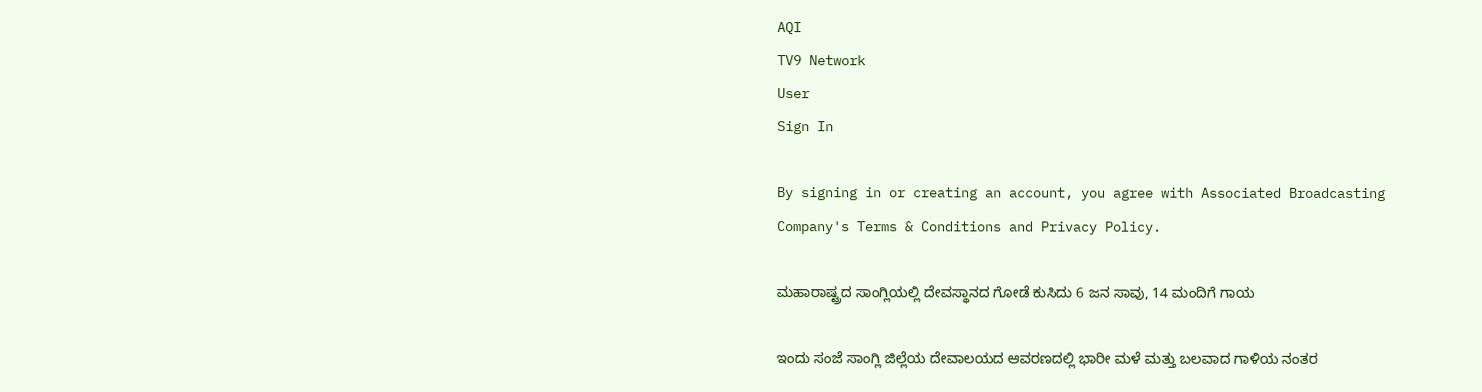AQI
TV9 Network
User
Sign In

By signing in or creating an account, you agree with Associated Broadcasting Company's Terms & Conditions and Privacy Policy.

ಮಹಾರಾಷ್ಟ್ರದ ಸಾಂಗ್ಲಿಯಲ್ಲಿ ದೇವಸ್ಥಾನದ ಗೋಡೆ ಕುಸಿದು 6 ಜನ ಸಾವು, 14 ಮಂದಿಗೆ ಗಾಯ

ಇಂದು ಸಂಜೆ ಸಾಂಗ್ಲಿ ಜಿಲ್ಲೆಯ ದೇವಾಲಯದ ಆವರಣದಲ್ಲಿ ಭಾರೀ ಮಳೆ ಮತ್ತು ಬಲವಾದ ಗಾಳಿಯ ನಂತರ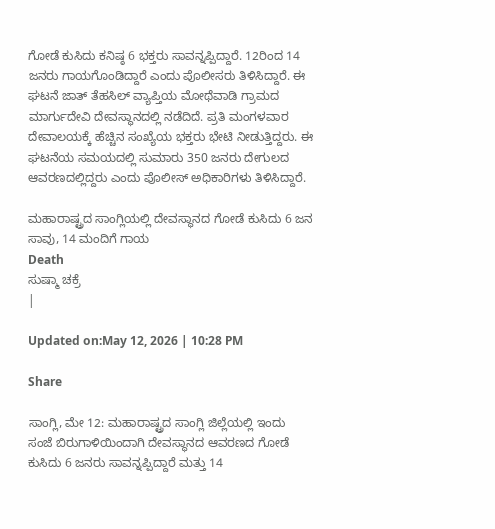ಗೋಡೆ ಕುಸಿದು ಕನಿಷ್ಠ 6 ಭಕ್ತರು ಸಾವನ್ನಪ್ಪಿದ್ದಾರೆ. 12ರಿಂದ 14 ಜನರು ಗಾಯಗೊಂಡಿದ್ದಾರೆ ಎಂದು ಪೊಲೀಸರು ತಿಳಿಸಿದ್ದಾರೆ. ಈ ಘಟನೆ ಜಾತ್ ತೆಹಸಿಲ್ ವ್ಯಾಪ್ತಿಯ ಮೋಥೆವಾಡಿ ಗ್ರಾಮದ ಮಾರ್ಗುದೇವಿ ದೇವಸ್ಥಾನದಲ್ಲಿ ನಡೆದಿದೆ. ಪ್ರತಿ ಮಂಗಳವಾರ ದೇವಾಲಯಕ್ಕೆ ಹೆಚ್ಚಿನ ಸಂಖ್ಯೆಯ ಭಕ್ತರು ಭೇಟಿ ನೀಡುತ್ತಿದ್ದರು. ಈ ಘಟನೆಯ ಸಮಯದಲ್ಲಿ ಸುಮಾರು 350 ಜನರು ದೇಗುಲದ ಆವರಣದಲ್ಲಿದ್ದರು ಎಂದು ಪೊಲೀಸ್ ಅಧಿಕಾರಿಗಳು ತಿಳಿಸಿದ್ದಾರೆ.

ಮಹಾರಾಷ್ಟ್ರದ ಸಾಂಗ್ಲಿಯಲ್ಲಿ ದೇವಸ್ಥಾನದ ಗೋಡೆ ಕುಸಿದು 6 ಜನ ಸಾವು, 14 ಮಂದಿಗೆ ಗಾಯ
Death
ಸುಷ್ಮಾ ಚಕ್ರೆ
|

Updated on:May 12, 2026 | 10:28 PM

Share

ಸಾಂಗ್ಲಿ, ಮೇ 12: ಮಹಾರಾಷ್ಟ್ರದ ಸಾಂಗ್ಲಿ ಜಿಲ್ಲೆಯಲ್ಲಿ ಇಂದು ಸಂಜೆ ಬಿರುಗಾಳಿಯಿಂದಾಗಿ ದೇವಸ್ಥಾನದ ಆವರಣದ ಗೋಡೆ ಕುಸಿದು 6 ಜನರು ಸಾವನ್ನಪ್ಪಿದ್ದಾರೆ ಮತ್ತು 14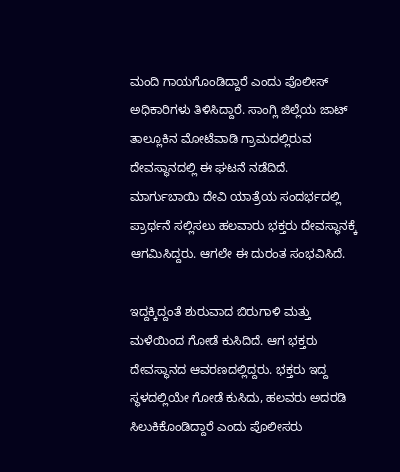ಮಂದಿ ಗಾಯಗೊಂಡಿದ್ದಾರೆ ಎಂದು ಪೊಲೀಸ್ ಅಧಿಕಾರಿಗಳು ತಿಳಿಸಿದ್ದಾರೆ. ಸಾಂಗ್ಲಿ ಜಿಲ್ಲೆಯ ಜಾಟ್ ತಾಲ್ಲೂಕಿನ ಮೋಟೆವಾಡಿ ಗ್ರಾಮದಲ್ಲಿರುವ ದೇವಸ್ಥಾನದಲ್ಲಿ ಈ ಘಟನೆ ನಡೆದಿದೆ. ಮಾರ್ಗುಬಾಯಿ ದೇವಿ ಯಾತ್ರೆಯ ಸಂದರ್ಭದಲ್ಲಿ ಪ್ರಾರ್ಥನೆ ಸಲ್ಲಿಸಲು ಹಲವಾರು ಭಕ್ತರು ದೇವಸ್ಥಾನಕ್ಕೆ ಆಗಮಿಸಿದ್ದರು. ಆಗಲೇ ಈ ದುರಂತ ಸಂಭವಿಸಿದೆ.

ಇದ್ದಕ್ಕಿದ್ದಂತೆ ಶುರುವಾದ ಬಿರುಗಾಳಿ ಮತ್ತು ಮಳೆಯಿಂದ ಗೋಡೆ ಕುಸಿದಿದೆ. ಆಗ ಭಕ್ತರು ದೇವಸ್ಥಾನದ ಆವರಣದಲ್ಲಿದ್ದರು. ಭಕ್ತರು ಇದ್ದ ಸ್ಥಳದಲ್ಲಿಯೇ ಗೋಡೆ ಕುಸಿದು, ಹಲವರು ಅದರಡಿ ಸಿಲುಕಿಕೊಂಡಿದ್ದಾರೆ ಎಂದು ಪೊಲೀಸರು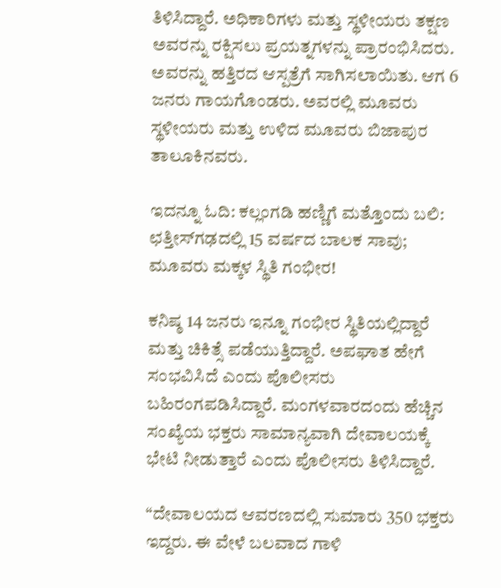ತಿಳಿಸಿದ್ದಾರೆ. ಅಧಿಕಾರಿಗಳು ಮತ್ತು ಸ್ಥಳೀಯರು ತಕ್ಷಣ ಅವರನ್ನು ರಕ್ಷಿಸಲು ಪ್ರಯತ್ನಗಳನ್ನು ಪ್ರಾರಂಭಿಸಿದರು. ಅವರನ್ನು ಹತ್ತಿರದ ಆಸ್ಪತ್ರೆಗೆ ಸಾಗಿಸಲಾಯಿತು. ಆಗ 6 ಜನರು ಗಾಯಗೊಂಡರು. ಅವರಲ್ಲಿ ಮೂವರು ಸ್ಥಳೀಯರು ಮತ್ತು ಉಳಿದ ಮೂವರು ಬಿಜಾಪುರ ತಾಲೂಕಿನವರು.

ಇದನ್ನೂ ಓದಿ: ಕಲ್ಲಂಗಡಿ ಹಣ್ಣಿಗೆ ಮತ್ತೊಂದು ಬಲಿ: ಛತ್ತೀಸ್‌ಗಢದಲ್ಲಿ 15 ವರ್ಷದ ಬಾಲಕ ಸಾವು; ಮೂವರು ಮಕ್ಕಳ ಸ್ಥಿತಿ ಗಂಭೀರ!

ಕನಿಷ್ಠ 14 ಜನರು ಇನ್ನೂ ಗಂಭೀರ ಸ್ಥಿತಿಯಲ್ಲಿದ್ದಾರೆ ಮತ್ತು ಚಿಕಿತ್ಸೆ ಪಡೆಯುತ್ತಿದ್ದಾರೆ. ಅಪಘಾತ ಹೇಗೆ ಸಂಭವಿಸಿದೆ ಎಂದು ಪೊಲೀಸರು ಬಹಿರಂಗಪಡಿಸಿದ್ದಾರೆ. ಮಂಗಳವಾರದಂದು ಹೆಚ್ಚಿನ ಸಂಖ್ಯೆಯ ಭಕ್ತರು ಸಾಮಾನ್ಯವಾಗಿ ದೇವಾಲಯಕ್ಕೆ ಭೇಟಿ ನೀಡುತ್ತಾರೆ ಎಂದು ಪೊಲೀಸರು ತಿಳಿಸಿದ್ದಾರೆ.

“ದೇವಾಲಯದ ಆವರಣದಲ್ಲಿ ಸುಮಾರು 350 ಭಕ್ತರು ಇದ್ದರು. ಈ ವೇಳೆ ಬಲವಾದ ಗಾಳಿ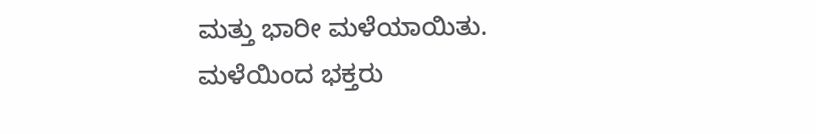ಮತ್ತು ಭಾರೀ ಮಳೆಯಾಯಿತು. ಮಳೆಯಿಂದ ಭಕ್ತರು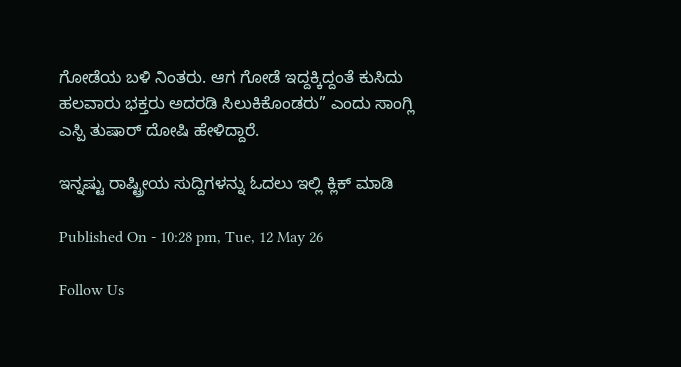ಗೋಡೆಯ ಬಳಿ ನಿಂತರು. ಆಗ ಗೋಡೆ ಇದ್ದಕ್ಕಿದ್ದಂತೆ ಕುಸಿದು ಹಲವಾರು ಭಕ್ತರು ಅದರಡಿ ಸಿಲುಕಿಕೊಂಡರು” ಎಂದು ಸಾಂಗ್ಲಿ ಎಸ್ಪಿ ತುಷಾರ್ ದೋಷಿ ಹೇಳಿದ್ದಾರೆ.

ಇನ್ನಷ್ಟು ರಾಷ್ಟ್ರೀಯ ಸುದ್ದಿಗಳನ್ನು ಓದಲು ಇಲ್ಲಿ ಕ್ಲಿಕ್ ಮಾಡಿ

Published On - 10:28 pm, Tue, 12 May 26

Follow Us